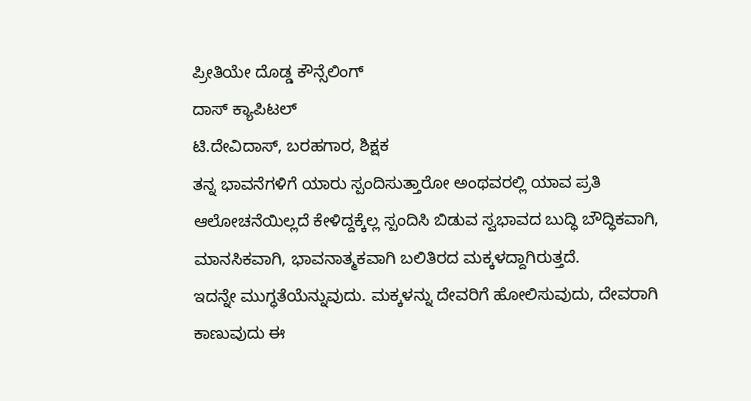ಪ್ರೀತಿಯೇ ದೊಡ್ಡ ಕೌನ್ಸೆಲಿಂಗ್‌
ದಾಸ್ ಕ್ಯಾಪಿಟಲ್‌
ಟಿ.ದೇವಿದಾಸ್, ಬರಹಗಾರ, ಶಿಕ್ಷಕ
ತನ್ನ ಭಾವನೆಗಳಿಗೆ ಯಾರು ಸ್ಪಂದಿಸುತ್ತಾರೋ ಅಂಥವರಲ್ಲಿ ಯಾವ ಪ್ರತಿ ಆಲೋಚನೆಯಿಲ್ಲದೆ ಕೇಳಿದ್ದಕ್ಕೆಲ್ಲ ಸ್ಪಂದಿಸಿ ಬಿಡುವ ಸ್ವಭಾವದ ಬುದ್ಧಿ ಬೌದ್ಧಿಕವಾಗಿ, ಮಾನಸಿಕವಾಗಿ, ಭಾವನಾತ್ಮಕವಾಗಿ ಬಲಿತಿರದ ಮಕ್ಕಳದ್ದಾಗಿರುತ್ತದೆ.
ಇದನ್ನೇ ಮುಗ್ಧತೆಯೆನ್ನುವುದು. ಮಕ್ಕಳನ್ನು ದೇವರಿಗೆ ಹೋಲಿಸುವುದು, ದೇವರಾಗಿ ಕಾಣುವುದು ಈ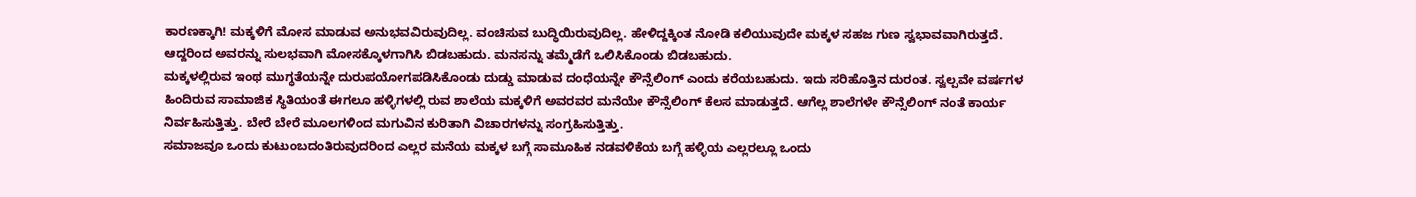ಕಾರಣಕ್ಕಾಗಿ! ಮಕ್ಕಳಿಗೆ ಮೋಸ ಮಾಡುವ ಅನುಭವವಿರುವುದಿಲ್ಲ. ವಂಚಿಸುವ ಬುದ್ಧಿಯಿರುವುದಿಲ್ಲ. ಹೇಳಿದ್ದಕ್ಕಿಂತ ನೋಡಿ ಕಲಿಯುವುದೇ ಮಕ್ಕಳ ಸಹಜ ಗುಣ ಸ್ವಭಾವವಾಗಿರುತ್ತದೆ. ಆದ್ದರಿಂದ ಅವರನ್ನು ಸುಲಭವಾಗಿ ಮೋಸಕ್ಕೊಳಗಾಗಿಸಿ ಬಿಡಬಹುದು. ಮನಸನ್ನು ತಮ್ಮೆಡೆಗೆ ಒಲಿಸಿಕೊಂಡು ಬಿಡಬಹುದು.
ಮಕ್ಕಳಲ್ಲಿರುವ ಇಂಥ ಮುಗ್ಧತೆಯನ್ನೇ ದುರುಪಯೋಗಪಡಿಸಿಕೊಂಡು ದುಡ್ಡು ಮಾಡುವ ದಂಧೆಯನ್ನೇ ಕೌನ್ಸೆಲಿಂಗ್ ಎಂದು ಕರೆಯಬಹುದು. ಇದು ಸರಿಹೊತ್ತಿನ ದುರಂತ. ಸ್ವಲ್ಪವೇ ವರ್ಷಗಳ ಹಿಂದಿರುವ ಸಾಮಾಜಿಕ ಸ್ಥಿತಿಯಂತೆ ಈಗಲೂ ಹಳ್ಳಿಗಳಲ್ಲಿ ರುವ ಶಾಲೆಯ ಮಕ್ಕಳಿಗೆ ಅವರವರ ಮನೆಯೇ ಕೌನ್ಸೆಲಿಂಗ್ ಕೆಲಸ ಮಾಡುತ್ತದೆ. ಆಗೆಲ್ಲ ಶಾಲೆಗಳೇ ಕೌನ್ಸೆಲಿಂಗ್ ನಂತೆ ಕಾರ್ಯ ನಿರ್ವಹಿಸುತ್ತಿತ್ತು. ಬೇರೆ ಬೇರೆ ಮೂಲಗಳಿಂದ ಮಗುವಿನ ಕುರಿತಾಗಿ ವಿಚಾರಗಳನ್ನು ಸಂಗ್ರಹಿಸುತ್ತಿತ್ತು.
ಸಮಾಜವೂ ಒಂದು ಕುಟುಂಬದಂತಿರುವುದರಿಂದ ಎಲ್ಲರ ಮನೆಯ ಮಕ್ಕಳ ಬಗ್ಗೆ ಸಾಮೂಹಿಕ ನಡವಳಿಕೆಯ ಬಗ್ಗೆ ಹಳ್ಳಿಯ ಎಲ್ಲರಲ್ಲೂ ಒಂದು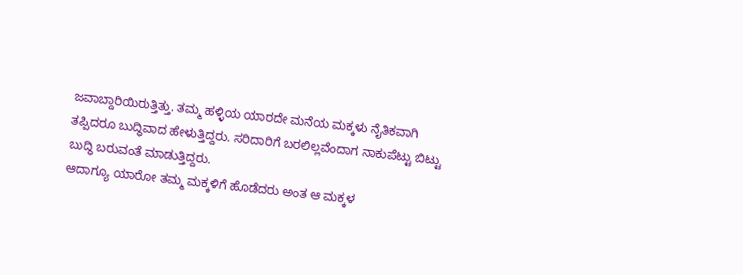ಜವಾಬ್ದಾರಿಯಿರುತ್ತಿತ್ತು. ತಮ್ಮ ಹಳ್ಳಿಯ ಯಾರದೇ ಮನೆಯ ಮಕ್ಕಳು ನೈತಿಕವಾಗಿ ತಪ್ಪಿದರೂ ಬುದ್ಧಿವಾದ ಹೇಳುತ್ತಿದ್ದರು. ಸರಿದಾರಿಗೆ ಬರಲಿಲ್ಲವೆಂದಾಗ ನಾಕುಪೆಟ್ಟು ಬಿಟ್ಟು ಬುದ್ಧಿ ಬರುವಂತೆ ಮಾಡುತ್ತಿದ್ದರು.
ಆದಾಗ್ಯೂ ಯಾರೋ ತಮ್ಮ ಮಕ್ಕಳಿಗೆ ಹೊಡೆದರು ಅಂತ ಆ ಮಕ್ಕಳ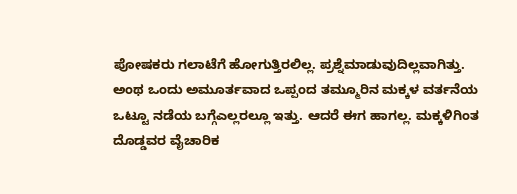ಪೋಷಕರು ಗಲಾಟೆಗೆ ಹೋಗುತ್ತಿರಲಿಲ್ಲ. ಪ್ರಶ್ನೆಮಾಡುವುದಿಲ್ಲವಾಗಿತ್ತು. ಅಂಥ ಒಂದು ಅಮೂರ್ತವಾದ ಒಪ್ಪಂದ ತಮ್ಮೂರಿನ ಮಕ್ಕಳ ವರ್ತನೆಯ ಒಟ್ಟೂ ನಡೆಯ ಬಗ್ಗೆಎಲ್ಲರಲ್ಲೂ ಇತ್ತು. ಆದರೆ ಈಗ ಹಾಗಲ್ಲ. ಮಕ್ಕಳಿಗಿಂತ ದೊಡ್ಡವರ ವೈಚಾರಿಕ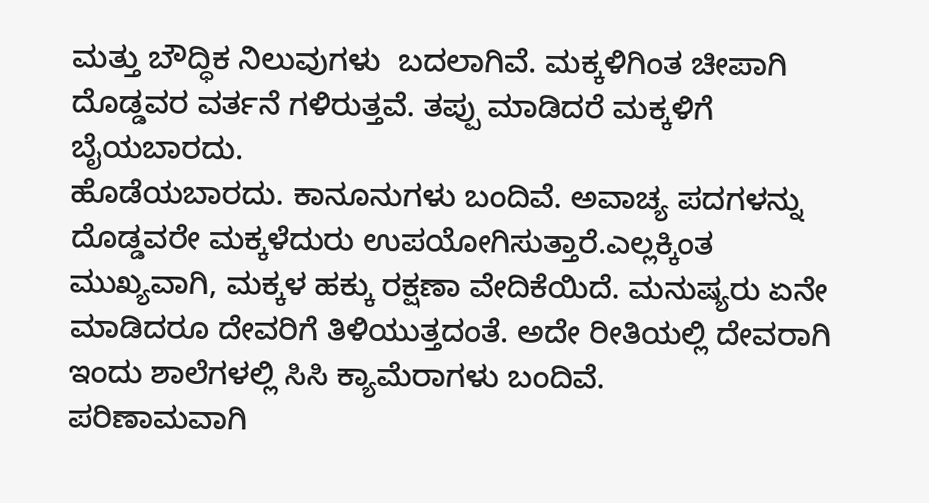ಮತ್ತು ಬೌದ್ಧಿಕ ನಿಲುವುಗಳು  ಬದಲಾಗಿವೆ. ಮಕ್ಕಳಿಗಿಂತ ಚೀಪಾಗಿ ದೊಡ್ಡವರ ವರ್ತನೆ ಗಳಿರುತ್ತವೆ. ತಪ್ಪು ಮಾಡಿದರೆ ಮಕ್ಕಳಿಗೆ ಬೈಯಬಾರದು.
ಹೊಡೆಯಬಾರದು. ಕಾನೂನುಗಳು ಬಂದಿವೆ. ಅವಾಚ್ಯ ಪದಗಳನ್ನು ದೊಡ್ಡವರೇ ಮಕ್ಕಳೆದುರು ಉಪಯೋಗಿಸುತ್ತಾರೆ.ಎಲ್ಲಕ್ಕಿಂತ ಮುಖ್ಯವಾಗಿ, ಮಕ್ಕಳ ಹಕ್ಕು ರಕ್ಷಣಾ ವೇದಿಕೆಯಿದೆ. ಮನುಷ್ಯರು ಏನೇ ಮಾಡಿದರೂ ದೇವರಿಗೆ ತಿಳಿಯುತ್ತದಂತೆ. ಅದೇ ರೀತಿಯಲ್ಲಿ ದೇವರಾಗಿ ಇಂದು ಶಾಲೆಗಳಲ್ಲಿ ಸಿಸಿ ಕ್ಯಾಮೆರಾಗಳು ಬಂದಿವೆ.
ಪರಿಣಾಮವಾಗಿ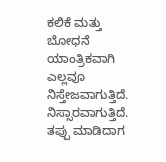ಕಲಿಕೆ ಮತ್ತು ಬೋಧನೆ ಯಾಂತ್ರಿಕವಾಗಿ ಎಲ್ಲವೂ ನಿಸ್ತೇಜವಾಗುತ್ತಿದೆ. ನಿಸ್ಸಾರವಾಗುತ್ತಿದೆ. ತಪ್ಪು ಮಾಡಿದಾಗ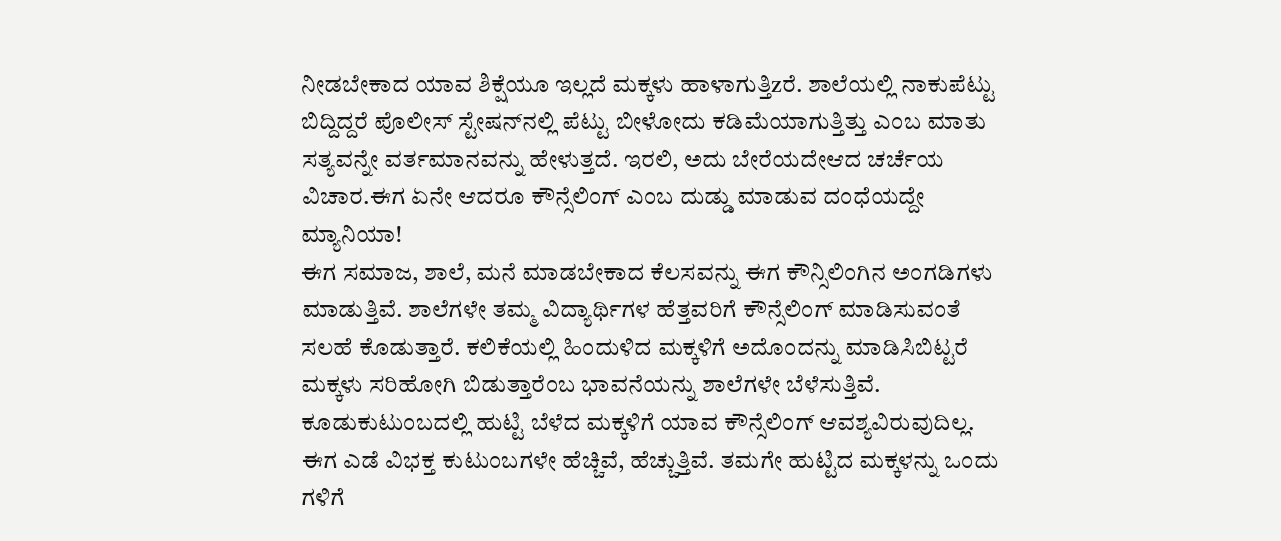ನೀಡಬೇಕಾದ ಯಾವ ಶಿಕ್ಷೆಯೂ ಇಲ್ಲದೆ ಮಕ್ಕಳು ಹಾಳಾಗುತ್ತಿzರೆ. ಶಾಲೆಯಲ್ಲಿ ನಾಕುಪೆಟ್ಟು ಬಿದ್ದಿದ್ದರೆ ಪೊಲೀಸ್ ಸ್ಟೇಷನ್‌ನಲ್ಲಿ ಪೆಟ್ಟು ಬೀಳೋದು ಕಡಿಮೆಯಾಗುತ್ತಿತ್ತು ಎಂಬ ಮಾತು ಸತ್ಯವನ್ನೇ ವರ್ತಮಾನವನ್ನು ಹೇಳುತ್ತದೆ. ಇರಲಿ, ಅದು ಬೇರೆಯದೇಆದ ಚರ್ಚೆಯ ವಿಚಾರ.ಈಗ ಏನೇ ಆದರೂ ಕೌನ್ಸೆಲಿಂಗ್ ಎಂಬ ದುಡ್ಡು ಮಾಡುವ ದಂಧೆಯದ್ದೇ ಮ್ಯಾನಿಯಾ!
ಈಗ ಸಮಾಜ, ಶಾಲೆ, ಮನೆ ಮಾಡಬೇಕಾದ ಕೆಲಸವನ್ನು ಈಗ ಕೌನ್ಸಿಲಿಂಗಿನ ಅಂಗಡಿಗಳು ಮಾಡುತ್ತಿವೆ. ಶಾಲೆಗಳೇ ತಮ್ಮ ವಿದ್ಯಾರ್ಥಿಗಳ ಹೆತ್ತವರಿಗೆ ಕೌನ್ಸೆಲಿಂಗ್ ಮಾಡಿಸುವಂತೆ ಸಲಹೆ ಕೊಡುತ್ತಾರೆ. ಕಲಿಕೆಯಲ್ಲಿ ಹಿಂದುಳಿದ ಮಕ್ಕಳಿಗೆ ಅದೊಂದನ್ನು ಮಾಡಿಸಿಬಿಟ್ಟರೆ ಮಕ್ಕಳು ಸರಿಹೋಗಿ ಬಿಡುತ್ತಾರೆಂಬ ಭಾವನೆಯನ್ನು ಶಾಲೆಗಳೇ ಬೆಳೆಸುತ್ತಿವೆ. ಕೂಡುಕುಟುಂಬದಲ್ಲಿ ಹುಟ್ಟಿ ಬೆಳೆದ ಮಕ್ಕಳಿಗೆ ಯಾವ ಕೌನ್ಸೆಲಿಂಗ್ ಆವಶ್ಯವಿರುವುದಿಲ್ಲ.
ಈಗ ಎಡೆ ವಿಭಕ್ತ ಕುಟುಂಬಗಳೇ ಹೆಚ್ಚಿವೆ, ಹೆಚ್ಚುತ್ತಿವೆ. ತಮಗೇ ಹುಟ್ಟಿದ ಮಕ್ಕಳನ್ನು ಒಂದು ಗಳಿಗೆ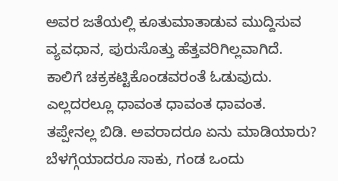ಅವರ ಜತೆಯಲ್ಲಿ ಕೂತುಮಾತಾಡುವ ಮುದ್ದಿಸುವ ವ್ಯವಧಾನ, ಪುರುಸೊತ್ತು ಹೆತ್ತವರಿಗಿಲ್ಲವಾಗಿದೆ. ಕಾಲಿಗೆ ಚಕ್ರಕಟ್ಟಿಕೊಂಡವರಂತೆ ಓಡುವುದು. ಎಲ್ಲದರಲ್ಲೂ ಧಾವಂತ ಧಾವಂತ ಧಾವಂತ. ತಪ್ಪೇನಲ್ಲ ಬಿಡಿ. ಅವರಾದರೂ ಏನು ಮಾಡಿಯಾರು? ಬೆಳಗ್ಗೆಯಾದರೂ ಸಾಕು, ಗಂಡ ಒಂದು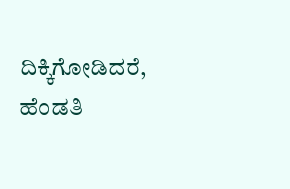ದಿಕ್ಕಿಗೋಡಿದರೆ, ಹೆಂಡತಿ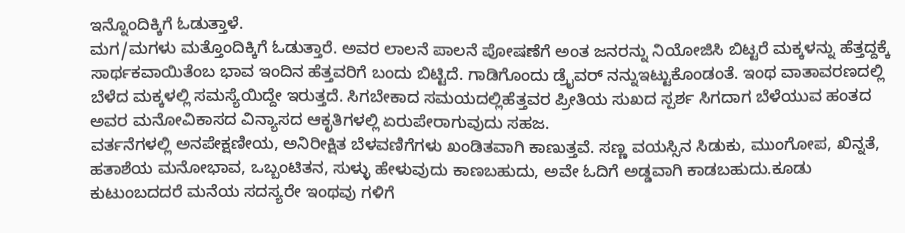ಇನ್ನೊಂದಿಕ್ಕಿಗೆ ಓಡುತ್ತಾಳೆ.
ಮಗ/ಮಗಳು ಮತ್ತೊಂದಿಕ್ಕಿಗೆ ಓಡುತ್ತಾರೆ. ಅವರ ಲಾಲನೆ ಪಾಲನೆ ಪೋಷಣೆಗೆ ಅಂತ ಜನರನ್ನು ನಿಯೋಜಿಸಿ ಬಿಟ್ಟರೆ ಮಕ್ಕಳನ್ನು ಹೆತ್ತದ್ದಕ್ಕೆ ಸಾರ್ಥಕವಾಯಿತೆಂಬ ಭಾವ ಇಂದಿನ ಹೆತ್ತವರಿಗೆ ಬಂದು ಬಿಟ್ಟಿದೆ. ಗಾಡಿಗೊಂದು ಡ್ರೈವರ್ ನನ್ನುಇಟ್ಟುಕೊಂಡಂತೆ. ಇಂಥ ವಾತಾವರಣದಲ್ಲಿ ಬೆಳೆದ ಮಕ್ಕಳಲ್ಲಿ ಸಮಸ್ಯೆಯಿದ್ದೇ ಇರುತ್ತದೆ. ಸಿಗಬೇಕಾದ ಸಮಯದಲ್ಲಿಹೆತ್ತವರ ಪ್ರೀತಿಯ ಸುಖದ ಸ್ಪರ್ಶ ಸಿಗದಾಗ ಬೆಳೆಯುವ ಹಂತದ ಅವರ ಮನೋವಿಕಾಸದ ವಿನ್ಯಾಸದ ಆಕೃತಿಗಳಲ್ಲಿ ಏರುಪೇರಾಗುವುದು ಸಹಜ.
ವರ್ತನೆಗಳಲ್ಲಿ ಅನಪೇಕ್ಷಣೀಯ, ಅನಿರೀಕ್ಷಿತ ಬೆಳವಣಿಗೆಗಳು ಖಂಡಿತವಾಗಿ ಕಾಣುತ್ತವೆ. ಸಣ್ಣ ವಯಸ್ಸಿನ ಸಿಡುಕು, ಮುಂಗೋಪ, ಖಿನ್ನತೆ, ಹತಾಶೆಯ ಮನೋಭಾವ, ಒಬ್ಬಂಟಿತನ, ಸುಳ್ಳು ಹೇಳುವುದು ಕಾಣಬಹುದು, ಅವೇ ಓದಿಗೆ ಅಡ್ಡವಾಗಿ ಕಾಡಬಹುದು.ಕೂಡು ಕುಟುಂಬದದರೆ ಮನೆಯ ಸದಸ್ಯರೇ ಇಂಥವು ಗಳಿಗೆ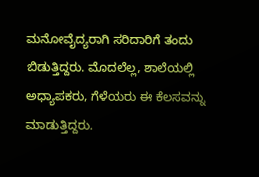ಮನೋವೈದ್ಯರಾಗಿ ಸರಿದಾರಿಗೆ ತಂದು ಬಿಡುತ್ತಿದ್ದರು. ಮೊದಲೆಲ್ಲ, ಶಾಲೆಯಲ್ಲಿ ಅಧ್ಯಾಪಕರು, ಗೆಳೆಯರು ಈ ಕೆಲಸವನ್ನು ಮಾಡುತ್ತಿದ್ದರು.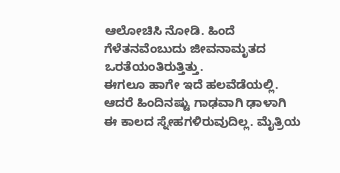ಆಲೋಚಿಸಿ ನೋಡಿ. ಹಿಂದೆ ಗೆಳೆತನವೆಂಬುದು ಜೀವನಾಮೃತದ ಒರತೆಯಂತಿರುತ್ತಿತ್ತು.
ಈಗಲೂ ಹಾಗೇ ಇದೆ ಹಲವೆಡೆಯಲ್ಲಿ. ಆದರೆ ಹಿಂದಿನಷ್ಟು ಗಾಢವಾಗಿ ಢಾಳಾಗಿ ಈ ಕಾಲದ ಸ್ನೇಹಗಳಿರುವುದಿಲ್ಲ. ಮೈತ್ರಿಯ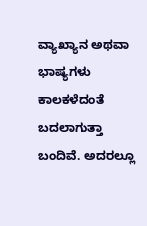ವ್ಯಾಖ್ಯಾನ ಅಥವಾ ಭಾಷ್ಯಗಳು ಕಾಲಕಳೆದಂತೆ ಬದಲಾಗುತ್ತಾ ಬಂದಿವೆ. ಅದರಲ್ಲೂ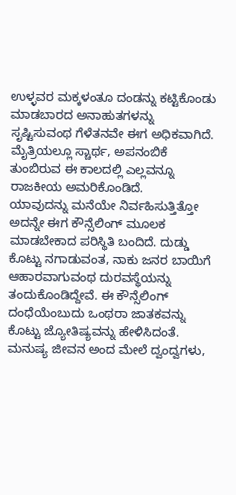ಉಳ್ಳವರ ಮಕ್ಕಳಂತೂ ದಂಡನ್ನು ಕಟ್ಟಿಕೊಂಡು ಮಾಡಬಾರದ ಅನಾಹುತಗಳನ್ನು ಸೃಷ್ಟಿಸುವಂಥ ಗೆಳೆತನವೇ ಈಗ ಅಧಿಕವಾಗಿದೆ. ಮೈತ್ರಿಯಲ್ಲೂ ಸ್ಚಾರ್ಥ, ಅಪನಂಬಿಕೆ ತುಂಬಿರುವ ಈ ಕಾಲದಲ್ಲಿ ಎಲ್ಲವನ್ನೂ ರಾಜಕೀಯ ಅಮರಿಕೊಂಡಿದೆ.
ಯಾವುದನ್ನು ಮನೆಯೇ ನಿರ್ವಹಿಸುತ್ತಿತ್ತೋ ಅದನ್ನೇ ಈಗ ಕೌನ್ಸೆಲಿಂಗ್ ಮೂಲಕ ಮಾಡಬೇಕಾದ ಪರಿಸ್ಥಿತಿ ಬಂದಿದೆ. ದುಡ್ಡು ಕೊಟ್ಟು ನಗಾಡುವಂತ, ನಾಕು ಜನರ ಬಾಯಿಗೆ ಆಹಾರವಾಗುವಂಥ ದುರವಸ್ಥೆಯನ್ನು ತಂದುಕೊಂಡಿದ್ದೇವೆ. ಈ ಕೌನ್ಸೆಲಿಂಗ್ ದಂಧೆಯೆಂಬುದು ಒಂಥರಾ ಜಾತಕವನ್ನು ಕೊಟ್ಟು ಜ್ಯೋತಿಷ್ಯವನ್ನು ಹೇಳಿಸಿದಂತೆ. ಮನುಷ್ಯ ಜೀವನ ಅಂದ ಮೇಲೆ ದ್ವಂದ್ವಗಳು,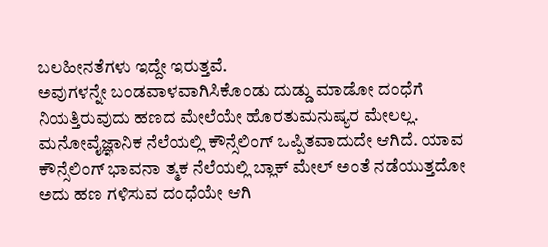ಬಲಹೀನತೆಗಳು ಇದ್ದೇ ಇರುತ್ತವೆ.
ಅವುಗಳನ್ನೇ ಬಂಡವಾಳವಾಗಿಸಿಕೊಂಡು ದುಡ್ಡು ಮಾಡೋ ದಂಧೆಗೆ ನಿಯತ್ತಿರುವುದು ಹಣದ ಮೇಲೆಯೇ ಹೊರತುಮನುಷ್ಯರ ಮೇಲಲ್ಲ. ಮನೋವೈಜ್ಞಾನಿಕ ನೆಲೆಯಲ್ಲಿ ಕೌನ್ಸೆಲಿಂಗ್ ಒಪ್ಪಿತವಾದುದೇ ಆಗಿದೆ. ಯಾವ ಕೌನ್ಸೆಲಿಂಗ್ ಭಾವನಾ ತ್ಮಕ ನೆಲೆಯಲ್ಲಿ ಬ್ಲಾಕ್ ಮೇಲ್ ಅಂತೆ ನಡೆಯುತ್ತದೋ ಅದು ಹಣ ಗಳಿಸುವ ದಂಧೆಯೇ ಆಗಿ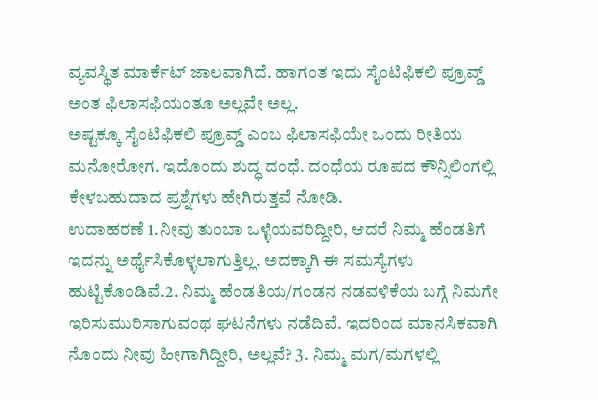ವ್ಯವಸ್ಥಿತ ಮಾರ್ಕೆಟ್ ಜಾಲವಾಗಿದೆ. ಹಾಗಂತ ಇದು ಸೈಂಟಿಫಿಕಲಿ ಪ್ರೂವ್ಡ್ ಅಂತ ಫಿಲಾಸಫಿಯಂತೂ ಅಲ್ಲವೇ ಅಲ್ಲ.
ಅಷ್ಟಕ್ಕೂ ಸೈಂಟಿಫಿಕಲಿ ಪ್ರೂವ್ಡ್ ಎಂಬ ಫಿಲಾಸಫಿಯೇ ಒಂದು ರೀತಿಯ ಮನೋರೋಗ. ಇದೊಂದು ಶುದ್ಧ ದಂಧೆ. ದಂಧೆಯ ರೂಪದ ಕೌನ್ಸಿಲಿಂಗಲ್ಲಿ ಕೇಳಬಹುದಾದ ಪ್ರಶ್ನೆಗಳು ಹೇಗಿರುತ್ತವೆ ನೋಡಿ.
ಉದಾಹರಣೆ 1.ನೀವು ತುಂಬಾ ಒಳ್ಳೆಯವರಿದ್ದೀರಿ, ಆದರೆ ನಿಮ್ಮ ಹೆಂಡತಿಗೆ ಇದನ್ನು ಅರ್ಥೈಸಿಕೊಳ್ಳಲಾಗುತ್ತಿಲ್ಲ. ಅದಕ್ಕಾಗಿ ಈ ಸಮಸ್ಯೆಗಳು ಹುಟ್ಟಿಕೊಂಡಿವೆ.2. ನಿಮ್ಮ ಹೆಂಡತಿಯ/ಗಂಡನ ನಡವಳಿಕೆಯ ಬಗ್ಗೆ ನಿಮಗೇ ಇರಿಸುಮುರಿಸಾಗುವಂಥ ಘಟನೆಗಳು ನಡೆದಿವೆ. ಇದರಿಂದ ಮಾನಸಿಕವಾಗಿ ನೊಂದು ನೀವು ಹೀಗಾಗಿದ್ದೀರಿ, ಅಲ್ಲವೆ? 3. ನಿಮ್ಮ ಮಗ/ಮಗಳಲ್ಲಿ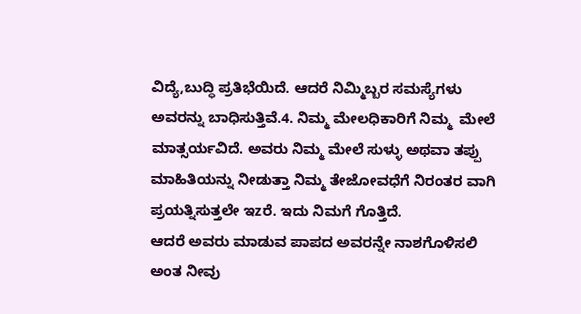ವಿದ್ಯೆ,ಬುದ್ಧಿ ಪ್ರತಿಭೆಯಿದೆ. ಆದರೆ ನಿಮ್ಮಿಬ್ಬರ ಸಮಸ್ಯೆಗಳು ಅವರನ್ನು ಬಾಧಿಸುತ್ತಿವೆ.4. ನಿಮ್ಮ ಮೇಲಧಿಕಾರಿಗೆ ನಿಮ್ಮ  ಮೇಲೆ ಮಾತ್ಸರ್ಯವಿದೆ. ಅವರು ನಿಮ್ಮ ಮೇಲೆ ಸುಳ್ಳು ಅಥವಾ ತಪ್ಪು ಮಾಹಿತಿಯನ್ನು ನೀಡುತ್ತಾ ನಿಮ್ಮ ತೇಜೋವಧೆಗೆ ನಿರಂತರ ವಾಗಿ ಪ್ರಯತ್ನಿಸುತ್ತಲೇ ಇzರೆ. ಇದು ನಿಮಗೆ ಗೊತ್ತಿದೆ.
ಆದರೆ ಅವರು ಮಾಡುವ ಪಾಪದ ಅವರನ್ನೇ ನಾಶಗೊಳಿಸಲಿ ಅಂತ ನೀವು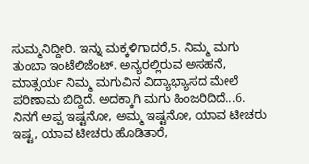ಸುಮ್ಮನಿದ್ದೀರಿ. ಇನ್ನು ಮಕ್ಕಳಿಗಾದರೆ,5. ನಿಮ್ಮ ಮಗು ತುಂಬಾ ಇಂಟೆಲಿಜೆಂಟ್. ಅನ್ಯರಲ್ಲಿರುವ ಅಸಹನೆ, ಮಾತ್ಸರ್ಯ ನಿಮ್ಮ ಮಗುವಿನ ವಿದ್ಯಾಭ್ಯಾಸದ ಮೇಲೆ ಪರಿಣಾಮ ಬಿದ್ದಿದೆ. ಅದಕ್ಕಾಗಿ ಮಗು ಹಿಂಜರಿದಿದೆ...6. ನಿನಗೆ ಅಪ್ಪ ಇಷ್ಟನೋ, ಅಮ್ಮ ಇಷ್ಟನೋ, ಯಾವ ಟೀಚರು ಇಷ್ಟ, ಯಾವ ಟೀಚರು ಹೊಡಿತಾರೆ,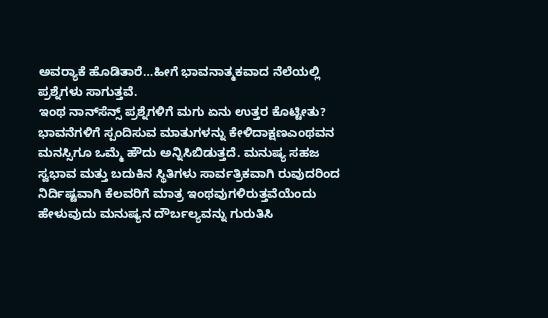ಅವರ‍್ಯಾಕೆ ಹೊಡಿತಾರೆ…ಹೀಗೆ ಭಾವನಾತ್ಮಕವಾದ ನೆಲೆಯಲ್ಲಿ ಪ್ರಶ್ನೆಗಳು ಸಾಗುತ್ತವೆ.
ಇಂಥ ನಾನ್‌ಸೆನ್ಸ್ ಪ್ರಶ್ನೆಗಳಿಗೆ ಮಗು ಏನು ಉತ್ತರ ಕೊಟ್ಟೀತು? ಭಾವನೆಗಳಿಗೆ ಸ್ಪಂದಿಸುವ ಮಾತುಗಳನ್ನು ಕೇಳಿದಾಕ್ಷಣಎಂಥವನ ಮನಸ್ಸಿಗೂ ಒಮ್ಮೆ ಹೌದು ಅನ್ನಿಸಿಬಿಡುತ್ತದೆ. ಮನುಷ್ಯ ಸಹಜ ಸ್ವಭಾವ ಮತ್ತು ಬದುಕಿನ ಸ್ಥಿತಿಗಳು ಸಾರ್ವತ್ರಿಕವಾಗಿ ರುವುದರಿಂದ ನಿರ್ದಿಷ್ಟವಾಗಿ ಕೆಲವರಿಗೆ ಮಾತ್ರ ಇಂಥವುಗಳಿರುತ್ತವೆಯೆಂದು ಹೇಳುವುದು ಮನುಷ್ಯನ ದೌರ್ಬಲ್ಯವನ್ನು ಗುರುತಿಸಿ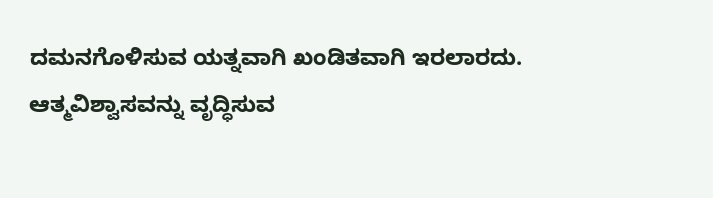ದಮನಗೊಳಿಸುವ ಯತ್ನವಾಗಿ ಖಂಡಿತವಾಗಿ ಇರಲಾರದು.
ಆತ್ಮವಿಶ್ವಾಸವನ್ನು ವೃದ್ಧಿಸುವ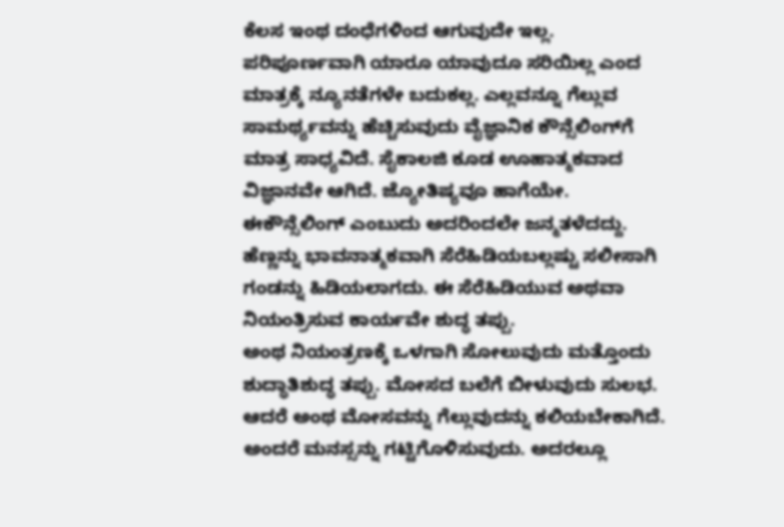ಕೆಲಸ ಇಂಥ ದಂಧೆಗಳಿಂದ ಆಗುವುದೇ ಇಲ್ಲ. ಪರಿಪೂರ್ಣವಾಗಿ ಯಾರೂ ಯಾವುದೂ ಸರಿಯಿಲ್ಲ ಎಂದ ಮಾತ್ರಕ್ಕೆ ನ್ಯೂನತೆಗಳೇ ಬದುಕಲ್ಲ. ಎಲ್ಲವನ್ನೂ ಗೆಲ್ಲುವ ಸಾಮರ್ಥ್ಯವನ್ನು ಹೆಚ್ಚಿಸುವುದು ವೈಜ್ಞಾನಿಕ ಕೌನ್ಸೆಲಿಂಗ್‌ಗೆ ಮಾತ್ರ ಸಾಧ್ಯವಿದೆ. ಸೈಕಾಲಜಿ ಕೂಡ ಊಹಾತ್ಮಕವಾದ ವಿಜ್ಞಾನವೇ ಆಗಿದೆ. ಜ್ಯೋತಿಷ್ಯವೂ ಹಾಗೆಯೇ. ಈಕೌನ್ಸೆಲಿಂಗ್ ಎಂಬುದು ಅದರಿಂದಲೇ ಜನ್ಮತಳೆದದ್ದು. ಹೆಣ್ಣನ್ನು ಭಾವನಾತ್ಮಕವಾಗಿ ಸೆರೆಹಿಡಿಯಬಲ್ಲಷ್ಟು ಸಲೀಸಾಗಿ ಗಂಡನ್ನು ಹಿಡಿಯಲಾಗದು. ಈ ಸೆರೆಹಿಡಿಯುವ ಅಥವಾ ನಿಯಂತ್ರಿಸುವ ಕಾರ್ಯವೇ ಶುದ್ಧ ತಪ್ಪು.
ಅಂಥ ನಿಯಂತ್ರಣಕ್ಕೆ ಒಳಗಾಗಿ ಸೋಲುವುದು ಮತ್ತೊಂದು ಶುದ್ಧಾತಿಶುದ್ಧ ತಪ್ಪು. ಮೋಸದ ಬಲೆಗೆ ಬೀಳುವುದು ಸುಲಭ. ಆದರೆ ಅಂಥ ಮೋಸವನ್ನು ಗೆಲ್ಲುವುದನ್ನು ಕಲಿಯಬೇಕಾಗಿದೆ. ಅಂದರೆ ಮನಸ್ಸನ್ನು ಗಟ್ಟಿಗೊಳಿಸುವುದು. ಅದರಲ್ಲೂ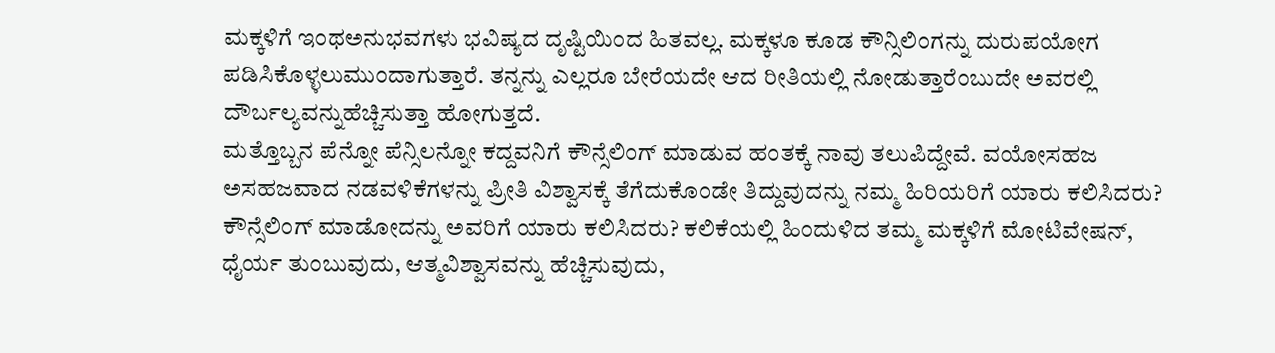ಮಕ್ಕಳಿಗೆ ಇಂಥಅನುಭವಗಳು ಭವಿಷ್ಯದ ದೃಷ್ಟಿಯಿಂದ ಹಿತವಲ್ಲ. ಮಕ್ಕಳೂ ಕೂಡ ಕೌನ್ಸಿಲಿಂಗನ್ನು ದುರುಪಯೋಗ ಪಡಿಸಿಕೊಳ್ಳಲುಮುಂದಾಗುತ್ತಾರೆ. ತನ್ನನ್ನು ಎಲ್ಲರೂ ಬೇರೆಯದೇ ಆದ ರೀತಿಯಲ್ಲಿ ನೋಡುತ್ತಾರೆಂಬುದೇ ಅವರಲ್ಲಿ ದೌರ್ಬಲ್ಯವನ್ನುಹೆಚ್ಚಿಸುತ್ತಾ ಹೋಗುತ್ತದೆ.
ಮತ್ತೊಬ್ಬನ ಪೆನ್ನೋ ಪೆನ್ಸಿಲನ್ನೋ ಕದ್ದವನಿಗೆ ಕೌನ್ಸೆಲಿಂಗ್ ಮಾಡುವ ಹಂತಕ್ಕೆ ನಾವು ತಲುಪಿದ್ದೇವೆ. ವಯೋಸಹಜ ಅಸಹಜವಾದ ನಡವಳಿಕೆಗಳನ್ನು ಪ್ರೀತಿ ವಿಶ್ವಾಸಕ್ಕೆ ತೆಗೆದುಕೊಂಡೇ ತಿದ್ದುವುದನ್ನು ನಮ್ಮ ಹಿರಿಯರಿಗೆ ಯಾರು ಕಲಿಸಿದರು? ಕೌನ್ಸೆಲಿಂಗ್ ಮಾಡೋದನ್ನು ಅವರಿಗೆ ಯಾರು ಕಲಿಸಿದರು? ಕಲಿಕೆಯಲ್ಲಿ ಹಿಂದುಳಿದ ತಮ್ಮ ಮಕ್ಕಳಿಗೆ ಮೋಟಿವೇಷನ್, ಧೈರ್ಯ ತುಂಬುವುದು, ಆತ್ಮವಿಶ್ವಾಸವನ್ನು ಹೆಚ್ಚಿಸುವುದು,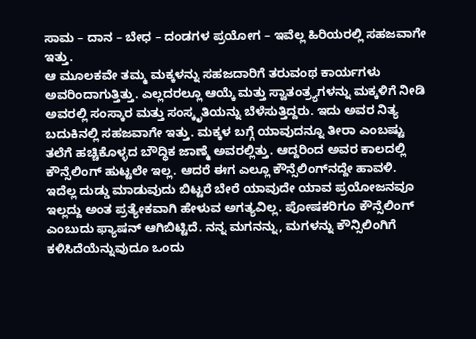ಸಾಮ – ದಾನ – ಬೇಧ – ದಂಡಗಳ ಪ್ರಯೋಗ – ಇವೆಲ್ಲ ಹಿರಿಯರಲ್ಲಿ ಸಹಜವಾಗೇ ಇತ್ತು.
ಆ ಮೂಲಕವೇ ತಮ್ಮ ಮಕ್ಕಳನ್ನು ಸಹಜದಾರಿಗೆ ತರುವಂಥ ಕಾರ್ಯಗಳು ಅವರಿಂದಾಗುತ್ತಿತ್ತು. ಎಲ್ಲದರಲ್ಲೂ ಆಯ್ಕೆ ಮತ್ತು ಸ್ವಾತಂತ್ರ್ಯಗಳನ್ನು ಮಕ್ಕಳಿಗೆ ನೀಡಿ ಅವರಲ್ಲಿ ಸಂಸ್ಕಾರ ಮತ್ತು ಸಂಸ್ಕೃತಿಯನ್ನು ಬೆಳೆಸುತ್ತಿದ್ದರು. ಇದು ಅವರ ನಿತ್ಯ ಬದುಕಿನಲ್ಲಿ ಸಹಜವಾಗೇ ಇತ್ತು. ಮಕ್ಕಳ ಬಗ್ಗೆ ಯಾವುದನ್ನೂ ತೀರಾ ಎಂಬಷ್ಟು ತಲೆಗೆ ಹಚ್ಚಿಕೊಳ್ಳದ ಬೌದ್ಧಿಕ ಜಾಣ್ಮೆ ಅವರಲ್ಲಿತ್ತು. ಆದ್ದರಿಂದ ಅವರ ಕಾಲದಲ್ಲಿ ಕೌನ್ಸೆಲಿಂಗ್ ಹುಟ್ಟಲೇ ಇಲ್ಲ. ಆದರೆ ಈಗ ಎಲ್ಲೂ ಕೌನ್ಸೆಲಿಂಗ್‌ನದ್ದೇ ಹಾವಳಿ.
ಇದೆಲ್ಲ ದುಡ್ಡು ಮಾಡುವುದು ಬಿಟ್ಟರೆ ಬೇರೆ ಯಾವುದೇ ಯಾವ ಪ್ರಯೋಜನವೂ ಇಲ್ಲದ್ದು ಅಂತ ಪ್ರತ್ಯೇಕವಾಗಿ ಹೇಳುವ ಅಗತ್ಯವಿಲ್ಲ. ಪೋಷಕರಿಗೂ ಕೌನ್ಸೆಲಿಂಗ್ ಎಂಬುದು ಫ್ಯಾಷನ್ ಆಗಿಬಿಟ್ಟಿದೆ. ನನ್ನ ಮಗನನ್ನು, ಮಗಳನ್ನು ಕೌನ್ಸಿಲಿಂಗಿಗೆ ಕಳಿಸಿದೆಯೆನ್ನುವುದೂ ಒಂದು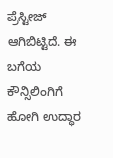ಪ್ರೆಸ್ಟೀಜ್ ಆಗಿಬಿಟ್ಟಿದೆ. ಈ ಬಗೆಯ ಕೌನ್ಸಿಲಿಂಗಿಗೆ ಹೋಗಿ ಉದ್ಧಾರ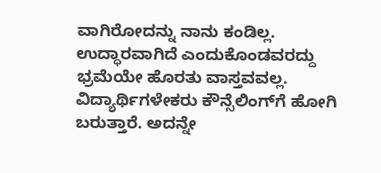ವಾಗಿರೋದನ್ನು ನಾನು ಕಂಡಿಲ್ಲ. ಉದ್ಧಾರವಾಗಿದೆ ಎಂದುಕೊಂಡವರದ್ದು ಭ್ರಮೆಯೇ ಹೊರತು ವಾಸ್ತವವಲ್ಲ.
ವಿದ್ಯಾರ್ಥಿಗಳೇಕರು ಕೌನ್ಸೆಲಿಂಗ್‌ಗೆ ಹೋಗಿ ಬರುತ್ತಾರೆ. ಅದನ್ನೇ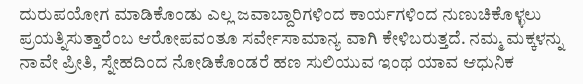ದುರುಪಯೋಗ ಮಾಡಿಕೊಂಡು ಎಲ್ಲ ಜವಾಬ್ದಾರಿಗಳಿಂದ ಕಾರ್ಯಗಳಿಂದ ನುಣುಚಿಕೊಳ್ಳಲು ಪ್ರಯತ್ನಿಸುತ್ತಾರೆಂಬ ಆರೋಪವಂತೂ ಸರ್ವೇಸಾಮಾನ್ಯ ವಾಗಿ ಕೇಳಿಬರುತ್ತದೆ. ನಮ್ಮ ಮಕ್ಕಳನ್ನು ನಾವೇ ಪ್ರೀತಿ, ಸ್ನೇಹದಿಂದ ನೋಡಿಕೊಂಡರೆ ಹಣ ಸುಲಿಯುವ ಇಂಥ ಯಾವ ಆಧುನಿಕ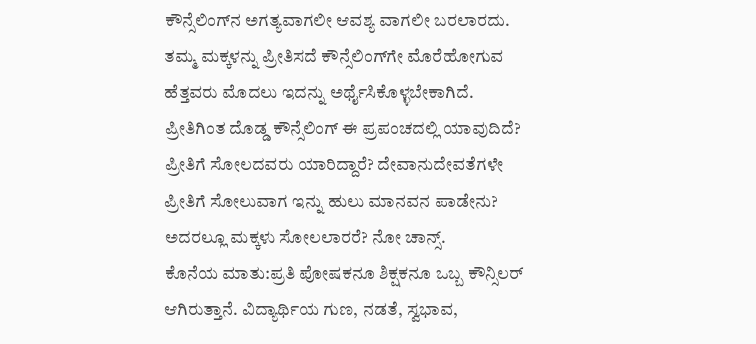ಕೌನ್ಸೆಲಿಂಗ್‌ನ ಅಗತ್ಯವಾಗಲೀ ಆವಶ್ಯ ವಾಗಲೀ ಬರಲಾರದು.
ತಮ್ಮ ಮಕ್ಕಳನ್ನು ಪ್ರೀತಿಸದೆ ಕೌನ್ಸೆಲಿಂಗ್‌ಗೇ ಮೊರೆಹೋಗುವ ಹೆತ್ತವರು ಮೊದಲು ಇದನ್ನು ಅರ್ಥೈಸಿಕೊಳ್ಳಬೇಕಾಗಿದೆ. ಪ್ರೀತಿಗಿಂತ ದೊಡ್ಡ ಕೌನ್ಸೆಲಿಂಗ್ ಈ ಪ್ರಪಂಚದಲ್ಲಿ ಯಾವುದಿದೆ? ಪ್ರೀತಿಗೆ ಸೋಲದವರು ಯಾರಿದ್ದಾರೆ? ದೇವಾನುದೇವತೆಗಳೇ ಪ್ರೀತಿಗೆ ಸೋಲುವಾಗ ಇನ್ನು ಹುಲು ಮಾನವನ ಪಾಡೇನು? ಅದರಲ್ಲೂ ಮಕ್ಕಳು ಸೋಲಲಾರರೆ? ನೋ ಚಾನ್ಸ್.
ಕೊನೆಯ ಮಾತು:ಪ್ರತಿ ಪೋಷಕನೂ ಶಿಕ್ಷಕನೂ ಒಬ್ಬ ಕೌನ್ಸಿಲರ್ ಆಗಿರುತ್ತಾನೆ. ವಿದ್ಯಾರ್ಥಿಯ ಗುಣ, ನಡತೆ, ಸ್ವಭಾವ,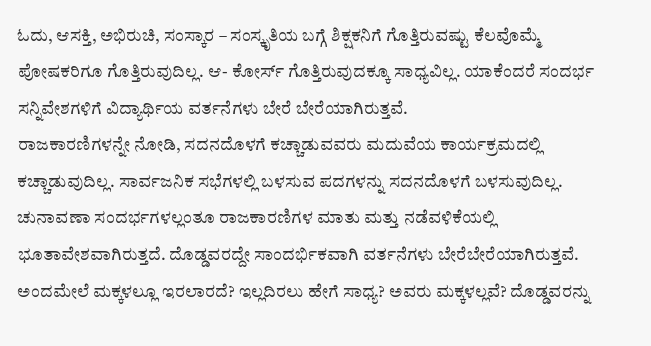ಓದು, ಆಸಕ್ತಿ, ಅಭಿರುಚಿ, ಸಂಸ್ಕಾರ – ಸಂಸ್ಕೃತಿಯ ಬಗ್ಗೆ ಶಿಕ್ಷಕನಿಗೆ ಗೊತ್ತಿರುವಷ್ಟು ಕೆಲವೊಮ್ಮೆ ಪೋಷಕರಿಗೂ ಗೊತ್ತಿರುವುದಿಲ್ಲ. ಆ- ಕೋರ್ಸ್ ಗೊತ್ತಿರುವುದಕ್ಕೂ ಸಾಧ್ಯವಿಲ್ಲ. ಯಾಕೆಂದರೆ ಸಂದರ್ಭ ಸನ್ನಿವೇಶಗಳಿಗೆ ವಿದ್ಯಾರ್ಥಿಯ ವರ್ತನೆಗಳು ಬೇರೆ ಬೇರೆಯಾಗಿರುತ್ತವೆ.
ರಾಜಕಾರಣಿಗಳನ್ನೇ ನೋಡಿ, ಸದನದೊಳಗೆ ಕಚ್ಚಾಡುವವರು ಮದುವೆಯ ಕಾರ್ಯಕ್ರಮದಲ್ಲಿ ಕಚ್ಚಾಡುವುದಿಲ್ಲ. ಸಾರ್ವಜನಿಕ ಸಭೆಗಳಲ್ಲಿ ಬಳಸುವ ಪದಗಳನ್ನು ಸದನದೊಳಗೆ ಬಳಸುವುದಿಲ್ಲ. ಚುನಾವಣಾ ಸಂದರ್ಭಗಳಲ್ಲಂತೂ ರಾಜಕಾರಣಿಗಳ ಮಾತು ಮತ್ತು ನಡೆವಳಿಕೆಯಲ್ಲಿ  ಭೂತಾವೇಶವಾಗಿರುತ್ತದೆ. ದೊಡ್ಡವರದ್ದೇ ಸಾಂದರ್ಭಿಕವಾಗಿ ವರ್ತನೆಗಳು ಬೇರೆಬೇರೆಯಾಗಿರುತ್ತವೆ. ಅಂದಮೇಲೆ ಮಕ್ಕಳಲ್ಲೂ ಇರಲಾರದೆ? ಇಲ್ಲದಿರಲು ಹೇಗೆ ಸಾಧ್ಯ? ಅವರು ಮಕ್ಕಳಲ್ಲವೆ? ದೊಡ್ಡವರನ್ನು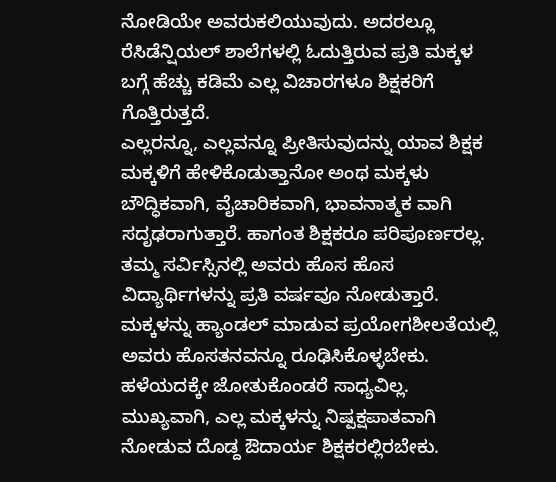ನೋಡಿಯೇ ಅವರುಕಲಿಯುವುದು. ಅದರಲ್ಲೂ ರೆಸಿಡೆನ್ಷಿಯಲ್ ಶಾಲೆಗಳಲ್ಲಿ ಓದುತ್ತಿರುವ ಪ್ರತಿ ಮಕ್ಕಳ ಬಗ್ಗೆ ಹೆಚ್ಚು ಕಡಿಮೆ ಎಲ್ಲ ವಿಚಾರಗಳೂ ಶಿಕ್ಷಕರಿಗೆ ಗೊತ್ತಿರುತ್ತದೆ.
ಎಲ್ಲರನ್ನೂ, ಎಲ್ಲವನ್ನೂ ಪ್ರೀತಿಸುವುದನ್ನು ಯಾವ ಶಿಕ್ಷಕ ಮಕ್ಕಳಿಗೆ ಹೇಳಿಕೊಡುತ್ತಾನೋ ಅಂಥ ಮಕ್ಕಳು ಬೌದ್ಧಿಕವಾಗಿ, ವೈಚಾರಿಕವಾಗಿ, ಭಾವನಾತ್ಮಕ ವಾಗಿ ಸದೃಢರಾಗುತ್ತಾರೆ. ಹಾಗಂತ ಶಿಕ್ಷಕರೂ ಪರಿಪೂರ್ಣರಲ್ಲ. ತಮ್ಮ ಸರ್ವಿಸ್ಸಿನಲ್ಲಿ ಅವರು ಹೊಸ ಹೊಸ ವಿದ್ಯಾರ್ಥಿಗಳನ್ನು ಪ್ರತಿ ವರ್ಷವೂ ನೋಡುತ್ತಾರೆ. ಮಕ್ಕಳನ್ನು ಹ್ಯಾಂಡಲ್ ಮಾಡುವ ಪ್ರಯೋಗಶೀಲತೆಯಲ್ಲಿ ಅವರು ಹೊಸತನವನ್ನೂ ರೂಢಿಸಿಕೊಳ್ಳಬೇಕು. ಹಳೆಯದಕ್ಕೇ ಜೋತುಕೊಂಡರೆ ಸಾಧ್ಯವಿಲ್ಲ.
ಮುಖ್ಯವಾಗಿ, ಎಲ್ಲ ಮಕ್ಕಳನ್ನು ನಿಷ್ಪಕ್ಷಪಾತವಾಗಿ ನೋಡುವ ದೊಡ್ದ ಔದಾರ್ಯ ಶಿಕ್ಷಕರಲ್ಲಿರಬೇಕು.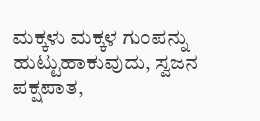ಮಕ್ಕಳು ಮಕ್ಕಳ ಗುಂಪನ್ನು ಹುಟ್ಟುಹಾಕುವುದು, ಸ್ವಜನ ಪಕ್ಷಪಾತ,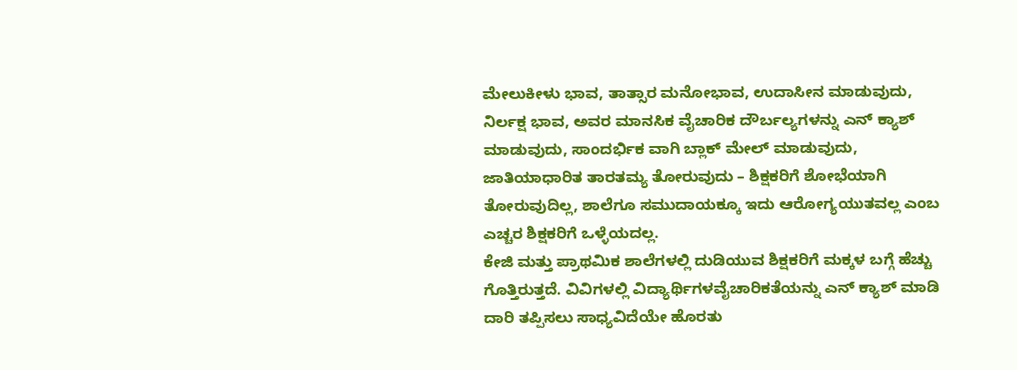ಮೇಲುಕೀಳು ಭಾವ, ತಾತ್ಸಾರ ಮನೋಭಾವ, ಉದಾಸೀನ ಮಾಡುವುದು, ನಿರ್ಲಕ್ಷ ಭಾವ, ಅವರ ಮಾನಸಿಕ ವೈಚಾರಿಕ ದೌರ್ಬಲ್ಯಗಳನ್ನು ಎನ್ ಕ್ಯಾಶ್ ಮಾಡುವುದು, ಸಾಂದರ್ಭಿಕ ವಾಗಿ ಬ್ಲಾಕ್ ಮೇಲ್ ಮಾಡುವುದು, ಜಾತಿಯಾಧಾರಿತ ತಾರತಮ್ಯ ತೋರುವುದು – ಶಿಕ್ಷಕರಿಗೆ ಶೋಭೆಯಾಗಿ ತೋರುವುದಿಲ್ಲ, ಶಾಲೆಗೂ ಸಮುದಾಯಕ್ಕೂ ಇದು ಆರೋಗ್ಯಯುತವಲ್ಲ ಎಂಬ ಎಚ್ಚರ ಶಿಕ್ಷಕರಿಗೆ ಒಳ್ಳೆಯದಲ್ಲ.
ಕೇಜಿ ಮತ್ತು ಪ್ರಾಥಮಿಕ ಶಾಲೆಗಳಲ್ಲಿ ದುಡಿಯುವ ಶಿಕ್ಷಕರಿಗೆ ಮಕ್ಕಳ ಬಗ್ಗೆ ಹೆಚ್ಚು ಗೊತ್ತಿರುತ್ತದೆ. ವಿವಿಗಳಲ್ಲಿ ವಿದ್ಯಾರ್ಥಿಗಳವೈಚಾರಿಕತೆಯನ್ನು ಎನ್ ಕ್ಯಾಶ್ ಮಾಡಿ ದಾರಿ ತಪ್ಪಿಸಲು ಸಾಧ್ಯವಿದೆಯೇ ಹೊರತು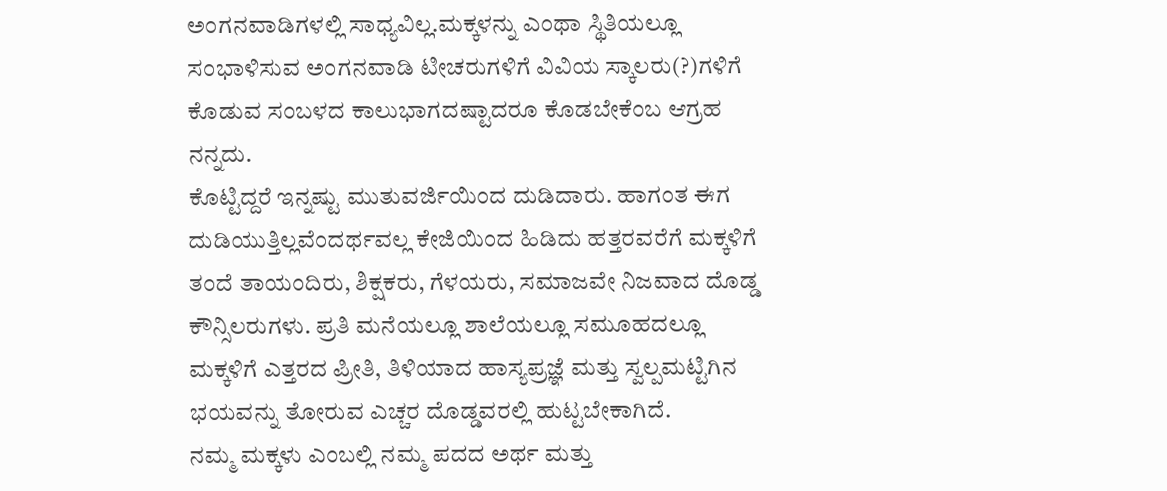ಅಂಗನವಾಡಿಗಳಲ್ಲಿ ಸಾಧ್ಯವಿಲ್ಲ.ಮಕ್ಕಳನ್ನು ಎಂಥಾ ಸ್ಥಿತಿಯಲ್ಲೂ ಸಂಭಾಳಿಸುವ ಅಂಗನವಾಡಿ ಟೀಚರುಗಳಿಗೆ ವಿವಿಯ ಸ್ಕಾಲರು(?)ಗಳಿಗೆ ಕೊಡುವ ಸಂಬಳದ ಕಾಲುಭಾಗದಷ್ಟಾದರೂ ಕೊಡಬೇಕೆಂಬ ಆಗ್ರಹ ನನ್ನದು.
ಕೊಟ್ಟಿದ್ದರೆ ಇನ್ನಷ್ಟು ಮುತುವರ್ಜಿಯಿಂದ ದುಡಿದಾರು. ಹಾಗಂತ ಈಗ ದುಡಿಯುತ್ತಿಲ್ಲವೆಂದರ್ಥವಲ್ಲ ಕೇಜಿಯಿಂದ ಹಿಡಿದು ಹತ್ತರವರೆಗೆ ಮಕ್ಕಳಿಗೆ ತಂದೆ ತಾಯಂದಿರು, ಶಿಕ್ಷಕರು, ಗೆಳಯರು, ಸಮಾಜವೇ ನಿಜವಾದ ದೊಡ್ಡ ಕೌನ್ಸಿಲರುಗಳು. ಪ್ರತಿ ಮನೆಯಲ್ಲೂ ಶಾಲೆಯಲ್ಲೂ ಸಮೂಹದಲ್ಲೂ ಮಕ್ಕಳಿಗೆ ಎತ್ತರದ ಪ್ರೀತಿ, ತಿಳಿಯಾದ ಹಾಸ್ಯಪ್ರಜ್ಞೆ ಮತ್ತು ಸ್ವಲ್ಪಮಟ್ಟಿಗಿನ ಭಯವನ್ನು ತೋರುವ ಎಚ್ಚರ ದೊಡ್ಡವರಲ್ಲಿ ಹುಟ್ಟಬೇಕಾಗಿದೆ.
ನಮ್ಮ ಮಕ್ಕಳು ಎಂಬಲ್ಲಿ ನಮ್ಮ ಪದದ ಅರ್ಥ ಮತ್ತು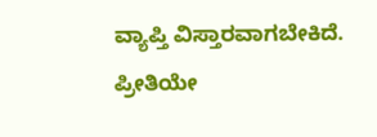ವ್ಯಾಪ್ತಿ ವಿಸ್ತಾರವಾಗಬೇಕಿದೆ. ಪ್ರೀತಿಯೇ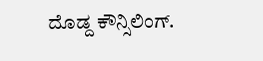ದೊಡ್ದ ಕೌನ್ಸಿಲಿಂಗ್.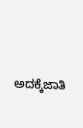ಅದಕ್ಕೆಜಾತಿ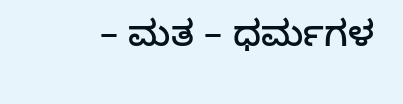– ಮತ – ಧರ್ಮಗಳ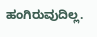ಹಂಗಿರುವುದಿಲ್ಲ.